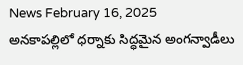News February 16, 2025
అనకాపల్లిలో ధర్నాకు సిద్ధమైన అంగన్వాడీలు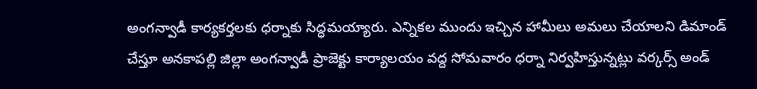అంగన్వాడీ కార్యకర్తలకు ధర్నాకు సిద్ధమయ్యారు. ఎన్నికల ముందు ఇచ్చిన హామీలు అమలు చేయాలని డిమాండ్ చేస్తూ అనకాపల్లి జిల్లా అంగన్వాడీ ప్రాజెక్టు కార్యాలయం వద్ద సోమవారం ధర్నా నిర్వహిస్తున్నట్లు వర్కర్స్ అండ్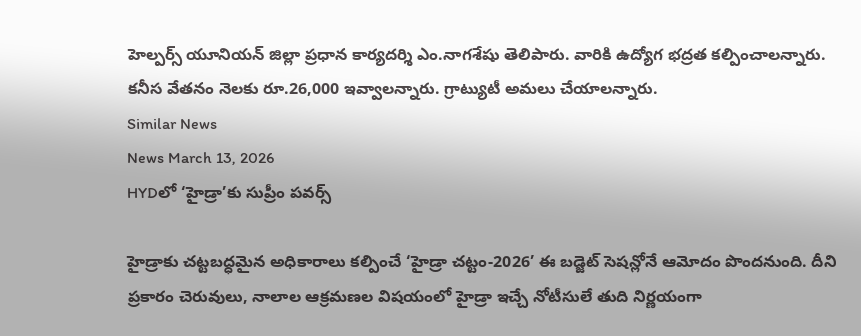హెల్పర్స్ యూనియన్ జిల్లా ప్రధాన కార్యదర్శి ఎం.నాగశేషు తెలిపారు. వారికి ఉద్యోగ భద్రత కల్పించాలన్నారు. కనీస వేతనం నెలకు రూ.26,000 ఇవ్వాలన్నారు. గ్రాట్యుటీ అమలు చేయాలన్నారు.
Similar News
News March 13, 2026
HYDలో ‘హైడ్రా’కు సుప్రీం పవర్స్

హైడ్రాకు చట్టబద్ధమైన అధికారాలు కల్పించే ‘హైడ్రా చట్టం-2026’ ఈ బడ్జెట్ సెషన్లోనే ఆమోదం పొందనుంది. దీని ప్రకారం చెరువులు, నాలాల ఆక్రమణల విషయంలో హైడ్రా ఇచ్చే నోటీసులే తుది నిర్ణయంగా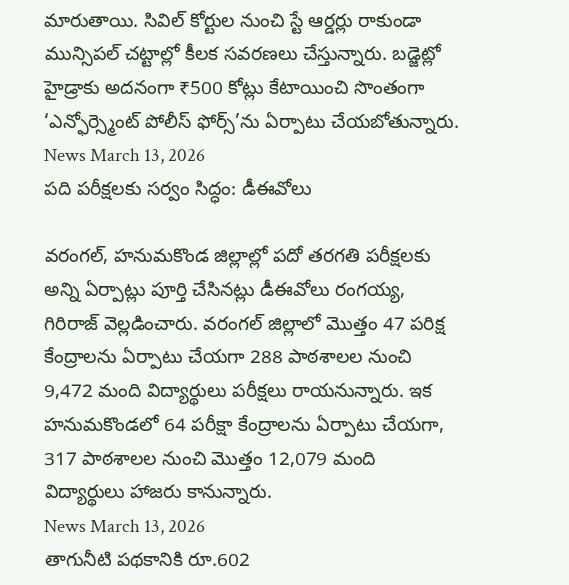మారుతాయి. సివిల్ కోర్టుల నుంచి స్టే ఆర్డర్లు రాకుండా మున్సిపల్ చట్టాల్లో కీలక సవరణలు చేస్తున్నారు. బడ్జెట్లో హైడ్రాకు అదనంగా ₹500 కోట్లు కేటాయించి సొంతంగా ‘ఎన్ఫోర్స్మెంట్ పోలీస్ ఫోర్స్’ను ఏర్పాటు చేయబోతున్నారు.
News March 13, 2026
పది పరీక్షలకు సర్వం సిద్ధం: డీఈవోలు

వరంగల్, హనుమకొండ జిల్లాల్లో పదో తరగతి పరీక్షలకు అన్ని ఏర్పాట్లు పూర్తి చేసినట్లు డీఈవోలు రంగయ్య, గిరిరాజ్ వెల్లడించారు. వరంగల్ జిల్లాలో మొత్తం 47 పరిక్ష కేంద్రాలను ఏర్పాటు చేయగా 288 పాఠశాలల నుంచి 9,472 మంది విద్యార్థులు పరీక్షలు రాయనున్నారు. ఇక హనుమకొండలో 64 పరీక్షా కేంద్రాలను ఏర్పాటు చేయగా, 317 పాఠశాలల నుంచి మొత్తం 12,079 మంది విద్యార్థులు హాజరు కానున్నారు.
News March 13, 2026
తాగునీటి పథకానికి రూ.602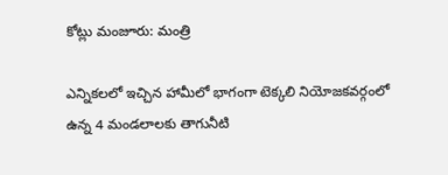కోట్లు మంజూరు: మంత్రి

ఎన్నికలలో ఇచ్చిన హామీలో భాగంగా టెక్కలి నియోజకవర్గంలో ఉన్న 4 మండలాలకు తాగునీటి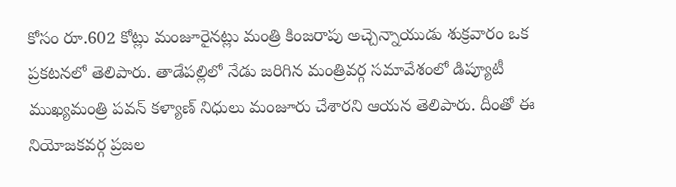కోసం రూ.602 కోట్లు మంజూరైనట్లు మంత్రి కింజరాపు అచ్చెన్నాయుడు శుక్రవారం ఒక ప్రకటనలో తెలిపారు. తాడేపల్లిలో నేడు జరిగిన మంత్రివర్గ సమావేశంలో డిప్యూటీ ముఖ్యమంత్రి పవన్ కళ్యాణ్ నిధులు మంజూరు చేశారని ఆయన తెలిపారు. దీంతో ఈ నియోజకవర్గ ప్రజల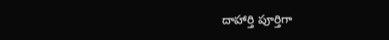దాహార్తి పూర్తిగా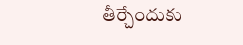తీర్చేందుకు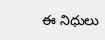ఈ నిధులు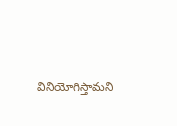వినియోగిస్తామని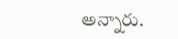అన్నారు.